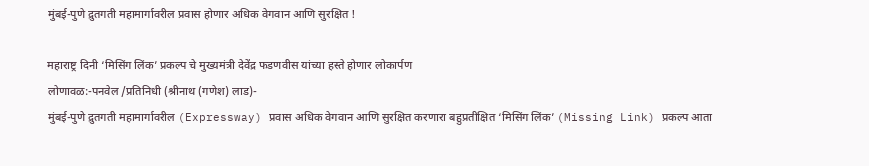मुंबई-पुणे द्रुतगती महामार्गावरील प्रवास होणार अधिक वेगवान आणि सुरक्षित !

महाराष्ट्र दिनी ‘मिसिंग लिंक’ प्रकल्प चे मुख्यमंत्री देवेंद्र फडणवीस यांच्या हस्ते होणार लोकार्पण
लोणावळ:-पनवेल /प्रतिनिधी (श्रीनाथ (गणेश) लाड)-
मुंबई-पुणे द्रुतगती महामार्गावरील (Expressway) प्रवास अधिक वेगवान आणि सुरक्षित करणारा बहुप्रतीक्षित ‘मिसिंग लिंक’ (Missing Link) प्रकल्प आता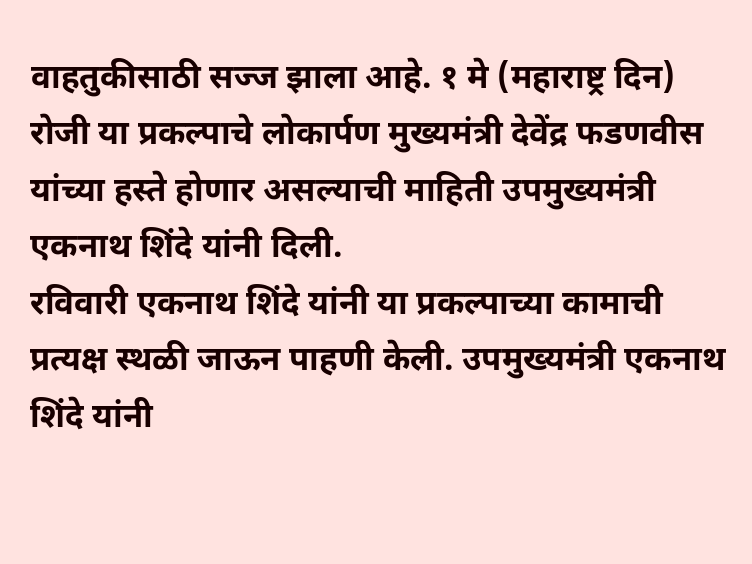वाहतुकीसाठी सज्ज झाला आहे. १ मे (महाराष्ट्र दिन) रोजी या प्रकल्पाचे लोकार्पण मुख्यमंत्री देवेंद्र फडणवीस यांच्या हस्ते होणार असल्याची माहिती उपमुख्यमंत्री एकनाथ शिंदे यांनी दिली.
रविवारी एकनाथ शिंदे यांनी या प्रकल्पाच्या कामाची प्रत्यक्ष स्थळी जाऊन पाहणी केली. उपमुख्यमंत्री एकनाथ शिंदे यांनी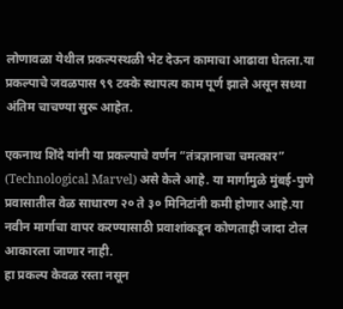लोणावळा येथील प्रकल्पस्थळी भेट देऊन कामाचा आढावा घेतला.या प्रकल्पाचे जवळपास ९९ टक्के स्थापत्य काम पूर्ण झाले असून सध्या अंतिम चाचण्या सुरू आहेत.

एकनाथ शिंदे यांनी या प्रकल्पाचे वर्णन “तंत्रज्ञानाचा चमत्कार” (Technological Marvel) असे केले आहे. या मार्गामुळे मुंबई-पुणे प्रवासातील वेळ साधारण २० ते ३० मिनिटांनी कमी होणार आहे.या नवीन मार्गाचा वापर करण्यासाठी प्रवाशांकडून कोणताही जादा टोल आकारला जाणार नाही.
हा प्रकल्प केवळ रस्ता नसून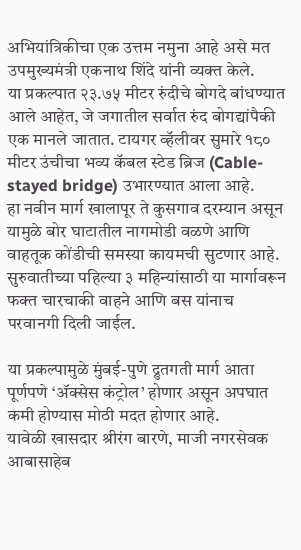अभियांत्रिकीचा एक उत्तम नमुना आहे असे मत उपमुख्यमंत्री एकनाथ शिंदे यांनी व्यक्त केले.
या प्रकल्पात २३.७५ मीटर रुंदीचे बोगदे बांधण्यात आले आहेत, जे जगातील सर्वात रुंद बोगद्यांपैकी एक मानले जातात. टायगर व्हॅलीवर सुमारे १८० मीटर उंचीचा भव्य कॅबल स्टेड ब्रिज (Cable-stayed bridge) उभारण्यात आला आहे.
हा नवीन मार्ग खालापूर ते कुसगाव दरम्यान असून यामुळे बोर घाटातील नागमोडी वळणे आणि वाहतूक कोंडीची समस्या कायमची सुटणार आहे. सुरुवातीच्या पहिल्या ३ महिन्यांसाठी या मार्गावरून फक्त चारचाकी वाहने आणि बस यांनाच परवानगी दिली जाईल.

या प्रकल्पामुळे मुंबई-पुणे द्रुतगती मार्ग आता पूर्णपणे ‘ॲक्सेस कंट्रोल’ होणार असून अपघात कमी होण्यास मोठी मदत होणार आहे.
यावेळी खासदार श्रीरंग बारणे, माजी नगरसेवक आबासाहेब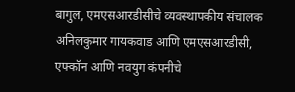बागुल, एमएसआरडीसीचे व्यवस्थापकीय संचालक अनिलकुमार गायकवाड आणि एमएसआरडीसी, एफ्कॉन आणि नवयुग कंपनीचे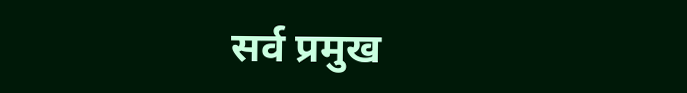सर्व प्रमुख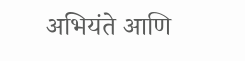अभियंते आणि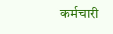कर्मचारी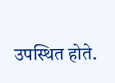उपस्थित होते.